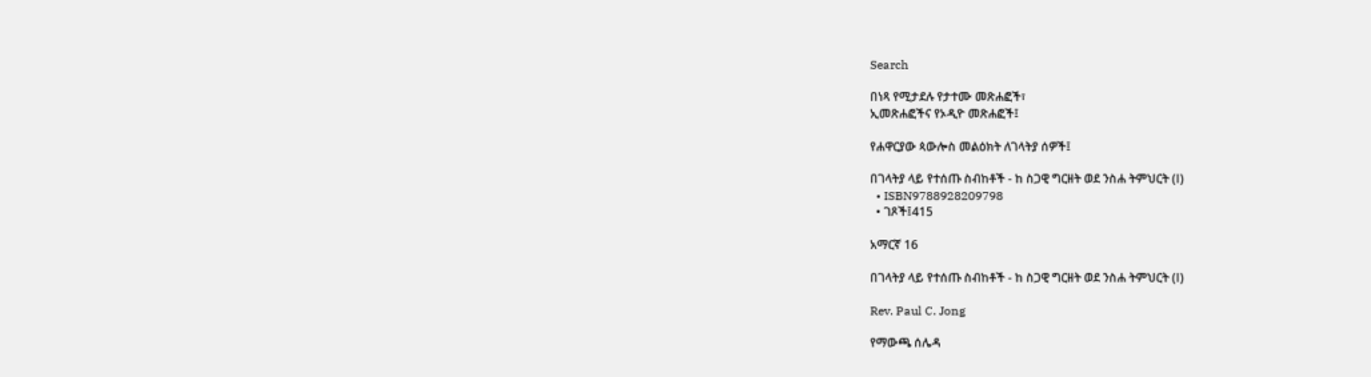Search

በነጻ የሚታደሉ የታተሙ መጽሐፎች፣
ኢመጽሐፎችና የኦዲዮ መጽሐፎች፤

የሐዋርያው ጳውሎስ መልዕክት ለገላትያ ሰዎች፤

በገላትያ ላይ የተሰጡ ስብከቶች - ከ ስጋዊ ግርዘት ወደ ንስሐ ትምህርት (Ⅰ)
  • ISBN9788928209798
  • ገጾች፤415

አማርኛ 16

በገላትያ ላይ የተሰጡ ስብከቶች - ከ ስጋዊ ግርዘት ወደ ንስሐ ትምህርት (Ⅰ)

Rev. Paul C. Jong

የማውጫ ሰሌዳ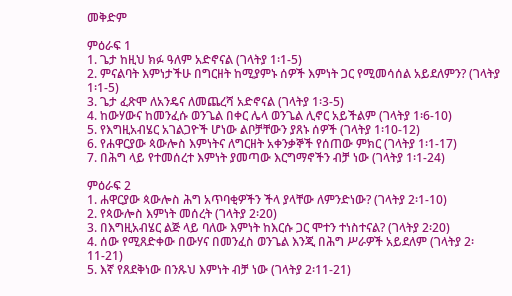መቅድም

ምዕራፍ 1
1. ጌታ ከዚህ ክፉ ዓለም አድኖናል (ገላትያ 1፡1-5)
2. ምናልባት እምነታችሁ በግርዘት ከሚያምኑ ሰዎች እምነት ጋር የሚመሳሰል አይደለምን? (ገላትያ 1፡1-5)
3. ጌታ ፈጽሞ ለአንዴና ለመጨረሻ አድኖናል (ገላትያ 1፡3-5)
4. ከውሃውና ከመንፈሱ ወንጌል በቀር ሌላ ወንጌል ሊኖር አይችልም (ገላትያ 1፡6-10)
5. የእግዚአብሄር አገልጋዮች ሆነው ልቦቻቸውን ያጸኑ ሰዎች (ገላትያ 1፡10-12)
6. የሐዋርያው ጳውሎስ እምነትና ለግርዘት አቀንቃኞች የሰጠው ምክር (ገላትያ 1፡1-17)
7. በሕግ ላይ የተመሰረተ እምነት ያመጣው እርግማኖችን ብቻ ነው (ገላትያ 1፡1-24)

ምዕራፍ 2
1. ሐዋርያው ጳውሎስ ሕግ አጥባቂዎችን ችላ ያላቸው ለምንድነው? (ገላትያ 2፡1-10)
2. የጳውሎስ እምነት መሰረት (ገላትያ 2፡20)
3. በእግዚአብሄር ልጅ ላይ ባለው እምነት ከእርሱ ጋር ሞተን ተነስተናል? (ገላትያ 2፡20)
4. ሰው የሚጸድቀው በውሃና በመንፈስ ወንጌል እንጂ በሕግ ሥራዎች አይደለም (ገላትያ 2፡11-21)
5. እኛ የጸደቅነው በንጹህ እምነት ብቻ ነው (ገላትያ 2፡11-21)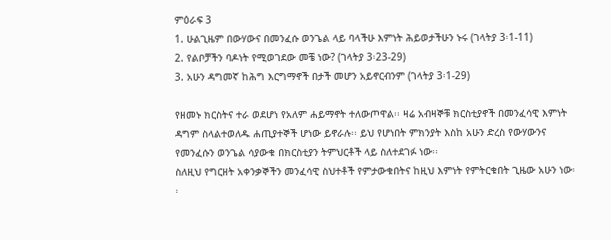ምዕራፍ 3
1. ሁልጊዜም በውሃውና በመንፈሱ ወንጌል ላይ ባላችሁ እምነት ሕይወታችሁን ኑሩ (ገላትያ 3፡1-11)
2. የልቦቻችን ባዶነት የሚወገደው መቼ ነው? (ገላትያ 3፡23-29)
3. አሁን ዳግመኛ ከሕግ እርግማኖች በታች መሆን አይኖርብንም (ገላትያ 3፡1-29)

የዘመኑ ክርስትና ተራ ወደሆነ የአለም ሐይማኖት ተለውጦዋል፡፡ ዛሬ አብዛኞቹ ክርስቲያኖች በመንፈሳዊ እምነት ዳግም ስላልተወለዱ ሐጢያተኞች ሆነው ይኖራሉ፡፡ ይህ የሆነበት ምክንያት እስከ አሁን ድረስ የውሃውንና የመንፈሱን ወንጌል ሳያውቁ በክርስቲያን ትምህርቶች ላይ ስለተደገፉ ነው፡፡
ስለዚህ የግርዘት አቀንቃኞችን መንፈሳዊ ስህተቶች የምታውቁበትና ከዚህ እምነት የምትርቁበት ጊዜው አሁን ነው፡፡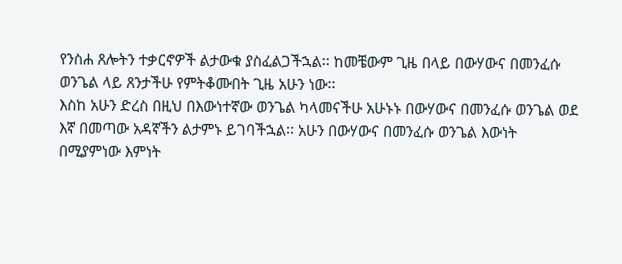የንስሐ ጸሎትን ተቃርኖዎች ልታውቁ ያስፈልጋችኋል፡፡ ከመቼውም ጊዜ በላይ በውሃውና በመንፈሱ ወንጌል ላይ ጸንታችሁ የምትቆሙበት ጊዜ አሁን ነው፡፡
እስከ አሁን ድረስ በዚህ በእውነተኛው ወንጌል ካላመናችሁ አሁኑኑ በውሃውና በመንፈሱ ወንጌል ወደ እኛ በመጣው አዳኛችን ልታምኑ ይገባችኋል፡፡ አሁን በውሃውና በመንፈሱ ወንጌል እውነት በሚያምነው እምነት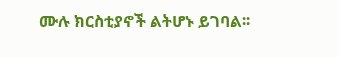ሙሉ ክርስቲያኖች ልትሆኑ ይገባል፡፡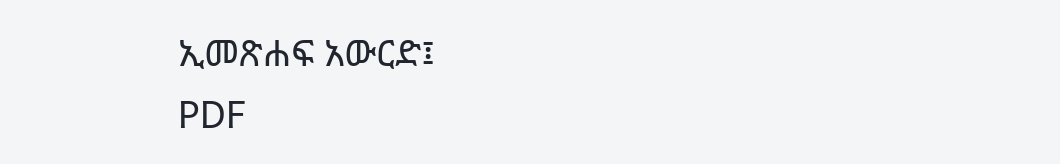ኢመጽሐፍ አውርድ፤
PDF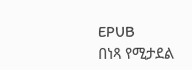EPUB
በነጻ የሚታደል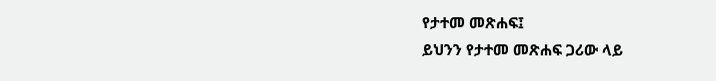የታተመ መጽሐፍ፤
ይህንን የታተመ መጽሐፍ ጋሪው ላይ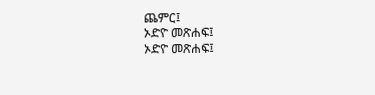ጨምር፤
ኦድዮ መጽሐፍ፤
ኦድዮ መጽሐፍ፤